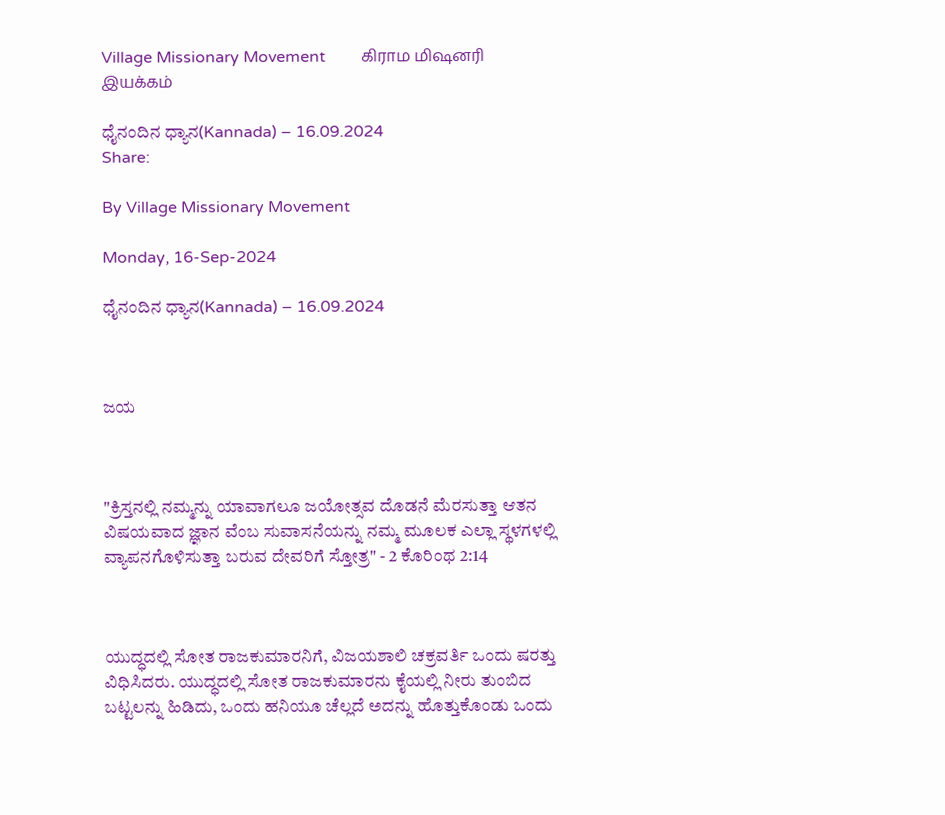Village Missionary Movement         கிராம மிஷனரி இயக்கம்

ಧೈನಂದಿನ ಧ್ಯಾನ(Kannada) – 16.09.2024
Share:

By Village Missionary Movement

Monday, 16-Sep-2024

ಧೈನಂದಿನ ಧ್ಯಾನ(Kannada) – 16.09.2024



ಜಯ



"ಕ್ರಿಸ್ತನಲ್ಲಿ ನಮ್ಮನ್ನು ಯಾವಾಗಲೂ ಜಯೋತ್ಸವ ದೊಡನೆ ಮೆರಸುತ್ತಾ ಆತನ ವಿಷಯವಾದ ಜ್ಞಾನ ವೆಂಬ ಸುವಾಸನೆಯನ್ನು ನಮ್ಮ ಮೂಲಕ ಎಲ್ಲಾ ಸ್ಥಳಗಳಲ್ಲಿ ವ್ಯಾಪನಗೊಳಿಸುತ್ತಾ ಬರುವ ದೇವರಿಗೆ ಸ್ತೋತ್ರ" - 2 ಕೊರಿಂಥ 2:14



ಯುದ್ಧದಲ್ಲಿ ಸೋತ ರಾಜಕುಮಾರನಿಗೆ, ವಿಜಯಶಾಲಿ ಚಕ್ರವರ್ತಿ ಒಂದು ಷರತ್ತು ವಿಧಿಸಿದರು. ಯುದ್ಧದಲ್ಲಿ ಸೋತ ರಾಜಕುಮಾರನು ಕೈಯಲ್ಲಿ ನೀರು ತುಂಬಿದ ಬಟ್ಟಲನ್ನು ಹಿಡಿದು, ಒಂದು ಹನಿಯೂ ಚೆಲ್ಲದೆ ಅದನ್ನು ಹೊತ್ತುಕೊಂಡು ಒಂದು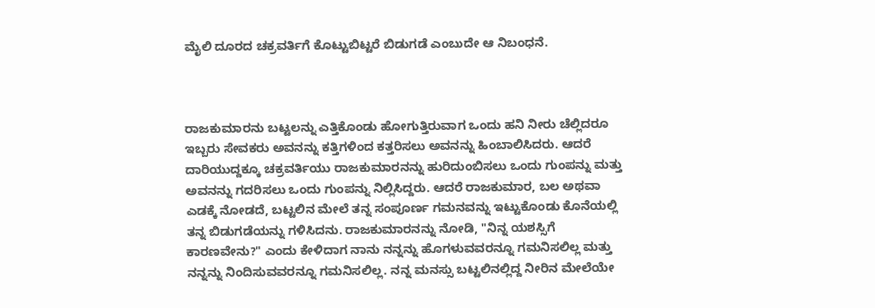ಮೈಲಿ ದೂರದ ಚಕ್ರವರ್ತಿಗೆ ಕೊಟ್ಟುಬಿಟ್ಟರೆ ಬಿಡುಗಡೆ ಎಂಬುದೇ ಆ ನಿಬಂಧನೆ.



ರಾಜಕುಮಾರನು ಬಟ್ಟಲನ್ನು ಎತ್ತಿಕೊಂಡು ಹೋಗುತ್ತಿರುವಾಗ ಒಂದು ಹನಿ ನೀರು ಚೆಲ್ಲಿದರೂ ಇಬ್ಬರು ಸೇವಕರು ಅವನನ್ನು ಕತ್ತಿಗಳಿಂದ ಕತ್ತರಿಸಲು ಅವನನ್ನು ಹಿಂಬಾಲಿಸಿದರು. ಆದರೆ ದಾರಿಯುದ್ದಕ್ಕೂ ಚಕ್ರವರ್ತಿಯು ರಾಜಕುಮಾರನನ್ನು ಹುರಿದುಂಬಿಸಲು ಒಂದು ಗುಂಪನ್ನು ಮತ್ತು ಅವನನ್ನು ಗದರಿಸಲು ಒಂದು ಗುಂಪನ್ನು ನಿಲ್ಲಿಸಿದ್ದರು. ಆದರೆ ರಾಜಕುಮಾರ, ಬಲ ಅಥವಾ ಎಡಕ್ಕೆ ನೋಡದೆ, ಬಟ್ಟಲಿನ ಮೇಲೆ ತನ್ನ ಸಂಪೂರ್ಣ ಗಮನವನ್ನು ಇಟ್ಟುಕೊಂಡು ಕೊನೆಯಲ್ಲಿ ತನ್ನ ಬಿಡುಗಡೆಯನ್ನು ಗಳಿಸಿದನು. ರಾಜಕುಮಾರನನ್ನು ನೋಡಿ, "ನಿನ್ನ ಯಶಸ್ಸಿಗೆ ಕಾರಣವೇನು?" ಎಂದು ಕೇಳಿದಾಗ ನಾನು ನನ್ನನ್ನು ಹೊಗಳುವವರನ್ನೂ ಗಮನಿಸಲಿಲ್ಲ ಮತ್ತು ನನ್ನನ್ನು ನಿಂದಿಸುವವರನ್ನೂ ಗಮನಿಸಲಿಲ್ಲ. ನನ್ನ ಮನಸ್ಸು ಬಟ್ಟಲಿನಲ್ಲಿದ್ದ ನೀರಿನ ಮೇಲೆಯೇ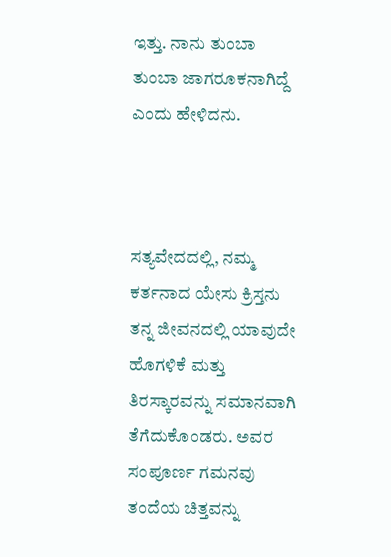ಇತ್ತು. ನಾನು ತುಂಬಾ ತುಂಬಾ ಜಾಗರೂಕನಾಗಿದ್ದೆ ಎಂದು ಹೇಳಿದನು.



ಸತ್ಯವೇದದಲ್ಲಿ, ನಮ್ಮ ಕರ್ತನಾದ ಯೇಸು ಕ್ರಿಸ್ತನು ತನ್ನ ಜೀವನದಲ್ಲಿ ಯಾವುದೇ ಹೊಗಳಿಕೆ ಮತ್ತು ತಿರಸ್ಕಾರವನ್ನು ಸಮಾನವಾಗಿ ತೆಗೆದುಕೊಂಡರು. ಅವರ ಸಂಪೂರ್ಣ ಗಮನವು ತಂದೆಯ ಚಿತ್ತವನ್ನು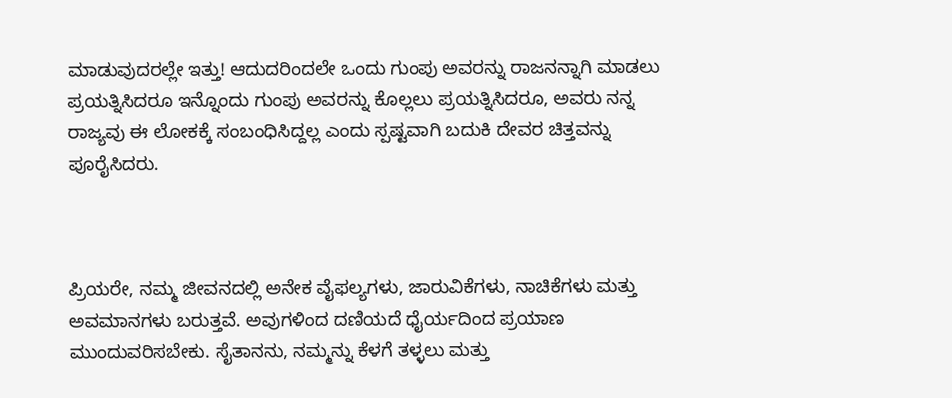ಮಾಡುವುದರಲ್ಲೇ ಇತ್ತು! ಆದುದರಿಂದಲೇ ಒಂದು ಗುಂಪು ಅವರನ್ನು ರಾಜನನ್ನಾಗಿ ಮಾಡಲು ಪ್ರಯತ್ನಿಸಿದರೂ ಇನ್ನೊಂದು ಗುಂಪು ಅವರನ್ನು ಕೊಲ್ಲಲು ಪ್ರಯತ್ನಿಸಿದರೂ, ಅವರು ನನ್ನ ರಾಜ್ಯವು ಈ ಲೋಕಕ್ಕೆ ಸಂಬಂಧಿಸಿದ್ದಲ್ಲ ಎಂದು ಸ್ಪಷ್ಟವಾಗಿ ಬದುಕಿ ದೇವರ ಚಿತ್ತವನ್ನು ಪೂರೈಸಿದರು.



ಪ್ರಿಯರೇ, ನಮ್ಮ ಜೀವನದಲ್ಲಿ ಅನೇಕ ವೈಫಲ್ಯಗಳು, ಜಾರುವಿಕೆಗಳು, ನಾಚಿಕೆಗಳು ಮತ್ತು ಅವಮಾನಗಳು ಬರುತ್ತವೆ. ಅವುಗಳಿಂದ ದಣಿಯದೆ ಧೈರ್ಯದಿಂದ ಪ್ರಯಾಣ ಮುಂದುವರಿಸಬೇಕು. ಸೈತಾನನು, ನಮ್ಮನ್ನು ಕೆಳಗೆ ತಳ್ಳಲು ಮತ್ತು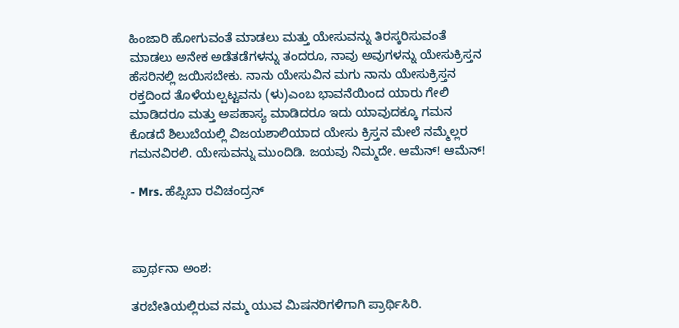ಹಿಂಜಾರಿ ಹೋಗುವಂತೆ ಮಾಡಲು ಮತ್ತು ಯೇಸುವನ್ನು ತಿರಸ್ಕರಿಸುವಂತೆ ಮಾಡಲು ಅನೇಕ ಅಡೆತಡೆಗಳನ್ನು ತಂದರೂ, ನಾವು ಅವುಗಳನ್ನು ಯೇಸುಕ್ರಿಸ್ತನ ಹೆಸರಿನಲ್ಲಿ ಜಯಿಸಬೇಕು. ನಾನು ಯೇಸುವಿನ ಮಗು ನಾನು ಯೇಸುಕ್ರಿಸ್ತನ ರಕ್ತದಿಂದ ತೊಳೆಯಲ್ಪಟ್ಟವನು (ಳು)ಎಂಬ ಭಾವನೆಯಿಂದ ಯಾರು ಗೇಲಿ ಮಾಡಿದರೂ ಮತ್ತು ಅಪಹಾಸ್ಯ ಮಾಡಿದರೂ ಇದು ಯಾವುದಕ್ಕೂ ಗಮನ ಕೊಡದೆ ಶಿಲುಬೆಯಲ್ಲಿ ವಿಜಯಶಾಲಿಯಾದ ಯೇಸು ಕ್ರಿಸ್ತನ ಮೇಲೆ ನಮ್ಮೆಲ್ಲರ ಗಮನವಿರಲಿ. ಯೇಸುವನ್ನು ಮುಂದಿಡಿ. ಜಯವು ನಿಮ್ಮದೇ. ಆಮೆನ್! ಆಮೆನ್!

- Mrs. ಹೆಪ್ಸಿಬಾ ರವಿಚಂದ್ರನ್



ಪ್ರಾರ್ಥನಾ ಅಂಶ:

ತರಬೇತಿಯಲ್ಲಿರುವ ನಮ್ಮ ಯುವ ಮಿಷನರಿಗಳಿಗಾಗಿ ಪ್ರಾರ್ಥಿಸಿರಿ.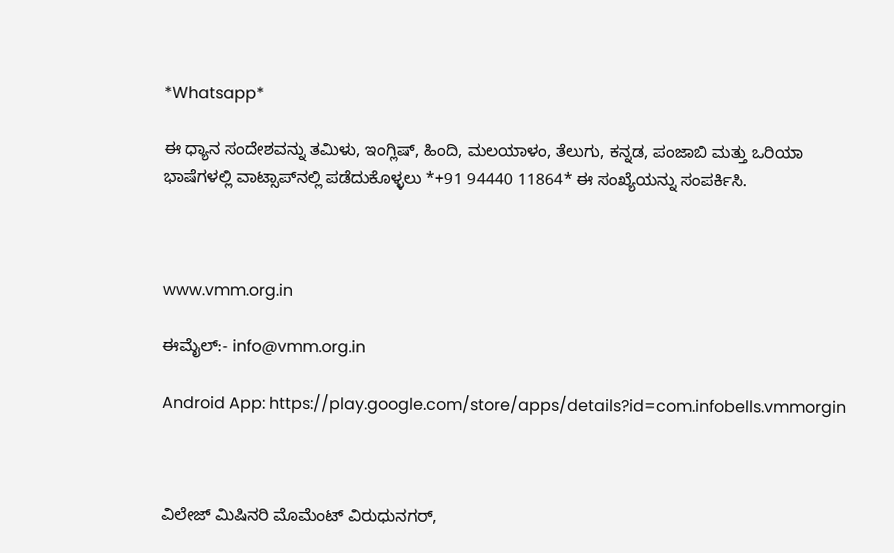*Whatsapp*

ಈ ಧ್ಯಾನ ಸಂದೇಶವನ್ನು ತಮಿಳು, ಇಂಗ್ಲಿಷ್, ಹಿಂದಿ, ಮಲಯಾಳಂ, ತೆಲುಗು, ಕನ್ನಡ, ಪಂಜಾಬಿ ಮತ್ತು ಒರಿಯಾ ಭಾಷೆಗಳಲ್ಲಿ ವಾಟ್ಸಾಪ್‌ನಲ್ಲಿ ಪಡೆದುಕೊಳ್ಳಲು *+91 94440 11864* ಈ ಸಂಖ್ಯೆಯನ್ನು ಸಂಪರ್ಕಿಸಿ.



www.vmm.org.in

ಈಮೈಲ್:- info@vmm.org.in

Android App: https://play.google.com/store/apps/details?id=com.infobells.vmmorgin



ವಿಲೇಜ್ ಮಿಷಿನರಿ ಮೊಮೆಂಟ್ ವಿರುಧುನಗರ್,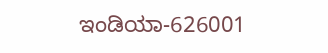ಇಂಡಿಯಾ-626001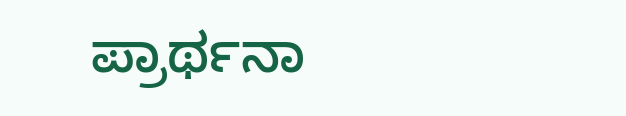ಪ್ರಾರ್ಥನಾ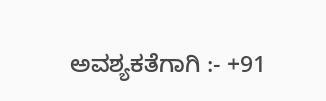ಅವಶ್ಯಕತೆಗಾಗಿ :- +91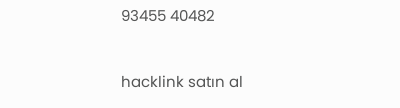93455 40482



hacklink satın al